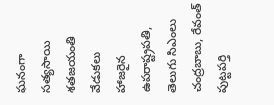ఘనంగా సత్యసాయి శతజయంతి వేడుకలు
హాజరైన ఉపరాష్ట్రపతి, తెలుగు సిఎంలు చంద్రబాబు, రేవంత్
పుట్టపర్తి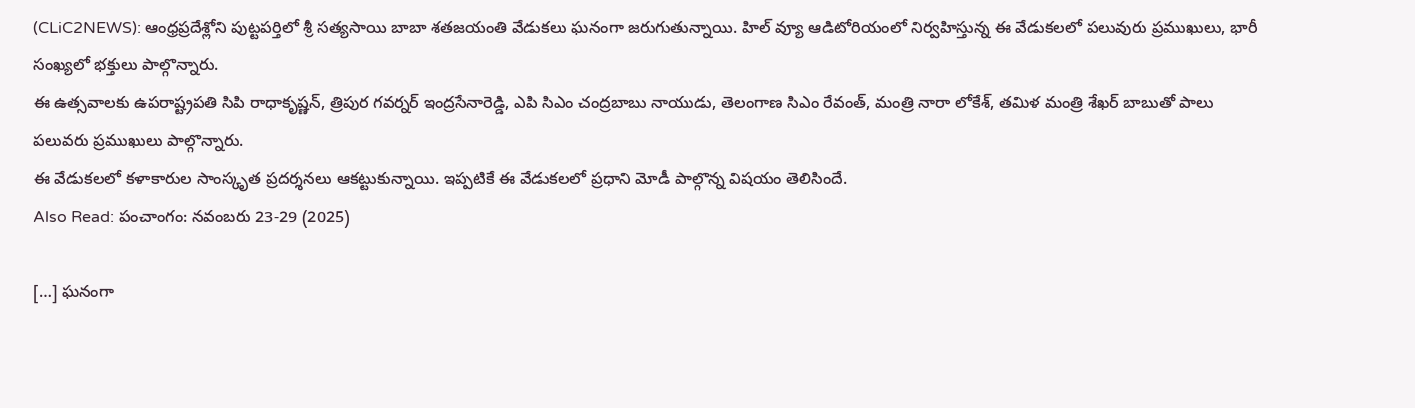(CLiC2NEWS): ఆంధ్రప్రదేశ్లోని పుట్టపర్తిలో శ్రీ సత్యసాయి బాబా శతజయంతి వేడుకలు ఘనంగా జరుగుతున్నాయి. హిల్ వ్యూ ఆడిటోరియంలో నిర్వహిస్తున్న ఈ వేడుకలలో పలువురు ప్రముఖులు, భారీ సంఖ్యలో భక్తులు పాల్గొన్నారు.
ఈ ఉత్సవాలకు ఉపరాష్ట్రపతి సిపి రాధాకృష్ణన్, త్రిపుర గవర్నర్ ఇంద్రసేనారెడ్డి, ఎపి సిఎం చంద్రబాబు నాయుడు, తెలంగాణ సిఎం రేవంత్, మంత్రి నారా లోకేశ్, తమిళ మంత్రి శేఖర్ బాబుతో పాలు పలువరు ప్రముఖులు పాల్గొన్నారు.
ఈ వేడుకలలో కళాకారుల సాంస్కృత ప్రదర్శనలు ఆకట్టుకున్నాయి. ఇప్పటికే ఈ వేడుకలలో ప్రధాని మోడీ పాల్గొన్న విషయం తెలిసిందే.
Also Read: పంచాంగం: నవంబరు 23-29 (2025)

[…] ఘనంగా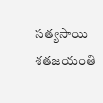సత్యసాయి శతజయంతి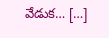వేడుక… […]